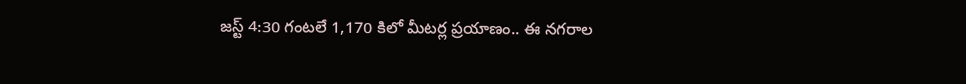జస్ట్ 4:30 గంటలే 1,170 కిలో మీటర్ల ప్రయాణం.. ఈ నగరాల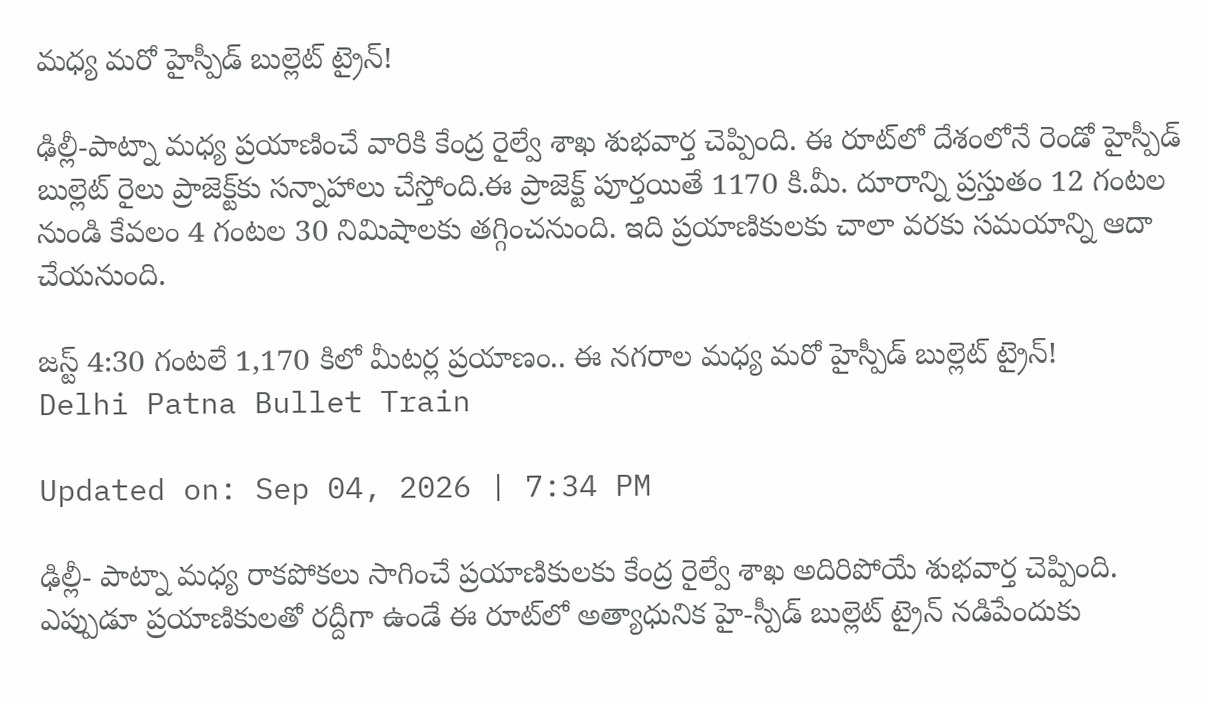మధ్య మరో హైస్పీడ్ బుల్లెట్‌ ట్రైన్!

ఢిల్లీ-పాట్నా మధ్య ప్రయాణించే వారికి కేంద్ర రైల్వే శాఖ శుభవార్త చెప్పింది. ఈ రూట్‌లో దేశంలోనే రెండో హైస్పీడ్‌ బుల్లెట్ రైలు ప్రాజెక్ట్‌కు సన్నాహాలు చేస్తోంది.ఈ ప్రాజెక్ట్ పూర్తయితే 1170 కి.మీ. దూరాన్ని ప్రస్తుతం 12 గంటల నుండి కేవలం 4 గంటల 30 నిమిషాలకు తగ్గించనుంది. ఇది ప్రయాణికులకు చాలా వరకు సమయాన్ని ఆదా చేయనుంది.

జస్ట్ 4:30 గంటలే 1,170 కిలో మీటర్ల ప్రయాణం.. ఈ నగరాల మధ్య మరో హైస్పీడ్ బుల్లెట్‌ ట్రైన్!
Delhi Patna Bullet Train

Updated on: Sep 04, 2026 | 7:34 PM

ఢిల్లీ- పాట్నా మధ్య రాకపోకలు సాగించే ప్రయాణికులకు కేంద్ర రైల్వే శాఖ అదిరిపోయే శుభవార్త చెప్పింది. ఎప్పుడూ ప్రయాణికులతో రద్దీగా ఉండే ఈ రూట్‌లో అత్యాధునిక హై-స్పీడ్ బుల్లెట్ ట్రైన్‌ నడిపేందుకు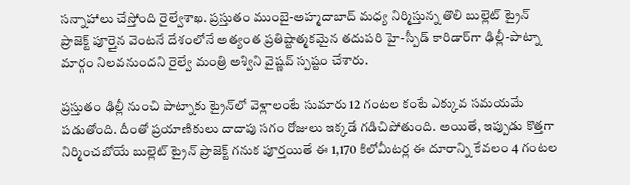సన్నాహాలు చేస్తోంది రైల్వేశాఖ. ప్రస్తుతం ముంబై-అహ్మదాబాద్ మధ్య నిర్మిస్తున్న తొలి బుల్లెట్ ట్రైన్ ప్రాజెక్ట్ పూర్తైన వెంటనే దేశంలోనే అత్యంత ప్రతిష్టాత్మకమైన తదుపరి హై-స్పీడ్ కారిడార్‌గా ఢిల్లీ-పాట్నా మార్గం నిలవనుందని రైల్వే మంత్రి అశ్విని వైష్ణవ్ స్పష్టం చేశారు.

ప్రస్తుతం ఢిల్లీ నుంచి పాట్నాకు ట్రైన్‌లో వెళ్లాలంటే సుమారు 12 గంటల కంటే ఎక్కువ సమయమే పడుతోంది. దీంతో ప్రయాణికులు దాదాపు సగం రోజులు ఇక్కడే గడిచిపోతుంది. అయితే, ఇప్పుడు కొత్తగా నిర్మించబోయే బుల్లెట్ ట్రైన్ ప్రాజెక్ట్ గనుక పూర్తయితే ఈ 1,170 కిలోమీటర్ల ఈ దూరాన్ని కేవలం 4 గంటల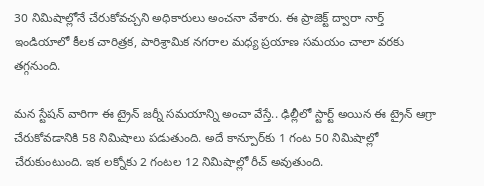30 నిమిషాల్లోనే చేరుకోవచ్చని అధికారులు అంచనా వేశారు. ఈ ప్రాజెక్ట్ ద్వారా నార్త్ ఇండియాలో కీలక చారిత్రక, పారిశ్రామిక నగరాల మధ్య ప్రయాణ సమయం చాలా వరకు తగ్గనుంది.

మన స్టేషన్‌ వారిగా ఈ ట్రైన్‌ జర్నీ సమయాన్ని అంచా వేస్తే.. ఢిల్లీలో స్టార్ట్ అయిన ఈ ట్రైన్ ఆగ్రా చేరుకోవడానికి 58 నిమిషాలు పడుతుంది. అదే కాన్పూర్‌కు 1 గంట 50 నిమిషాల్లో చేరుకుంటుంది. ఇక లక్నోకు 2 గంటల 12 నిమిషాల్లో రీచ్ అవుతుంది.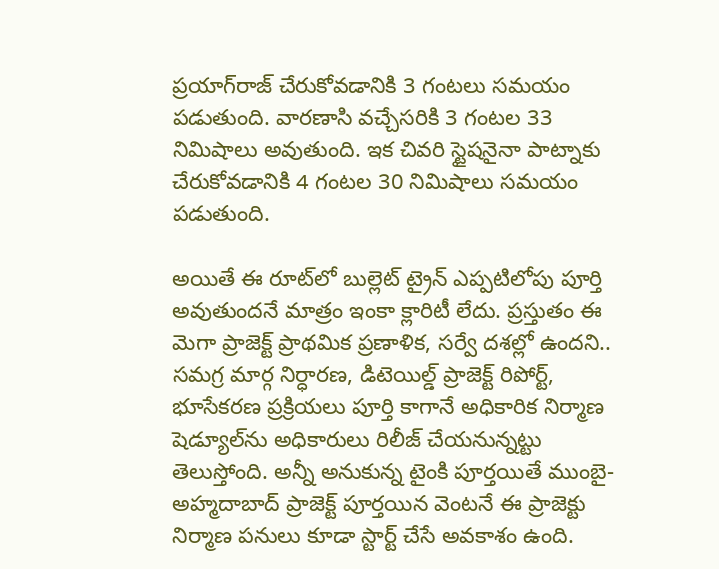ప్రయాగ్‌రాజ్ చేరుకోవడానికి 3 గంటలు సమయం పడుతుంది. వారణాసి వచ్చేసరికి 3 గంటల 33 నిమిషాలు అవుతుంది. ఇక చివరి స్టైషనైనా పాట్నాకు చేరుకోవడానికి 4 గంటల 30 నిమిషాలు సమయం పడుతుంది.

అయితే ఈ రూట్‌లో బుల్లెట్ ట్రైన్ ఎప్పటిలోపు పూర్తి అవుతుందనే మాత్రం ఇంకా క్లారిటీ లేదు. ప్రస్తుతం ఈ మెగా ప్రాజెక్ట్ ప్రాథమిక ప్రణాళిక, సర్వే దశల్లో ఉందని.. సమగ్ర మార్గ నిర్ధారణ, డిటెయిల్డ్ ప్రాజెక్ట్ రిపోర్ట్, భూసేకరణ ప్రక్రియలు పూర్తి కాగానే అధికారిక నిర్మాణ షెడ్యూల్‌ను అధికారులు రిలీజ్ చేయనున్నట్టు తెలుస్తోంది. అన్నీ అనుకున్న టైంకి పూర్తయితే ముంబై-అహ్మదాబాద్ ప్రాజెక్ట్ పూర్తయిన వెంటనే ఈ ప్రాజెక్టు నిర్మాణ పనులు కూడా స్టార్ట్ చేసే అవకాశం ఉంది.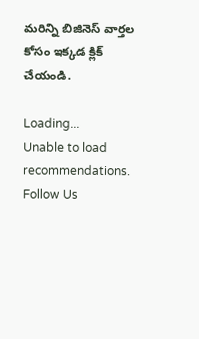మరిన్ని బిజినెస్ వార్తల కోసం ఇక్కడ క్లిక్ చేయండి.

Loading...
Unable to load recommendations.
Follow Us